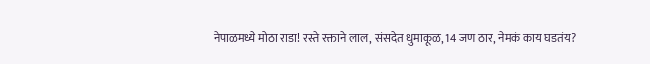नेपाळमध्ये मोठा राडा! रस्ते रक्ताने लाल, संसदेत धुमाकूळ, 14 जण ठार, नेमकं काय घडतंय?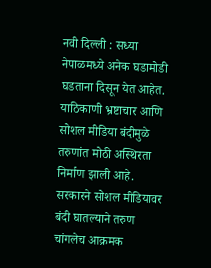नवी दिल्ली : सध्या नेपाळमध्ये अनेक घडामोडी घडताना दिसून येत आहेत. याठिकाणी भ्रष्टाचार आणि सोशल मीडिया बंदीमुळे तरुणांत मोठी अस्थिरता निर्माण झाली आहे. सरकारने सोशल मीडियावर बंदी घातल्याने तरुण चांगलेच आक्रमक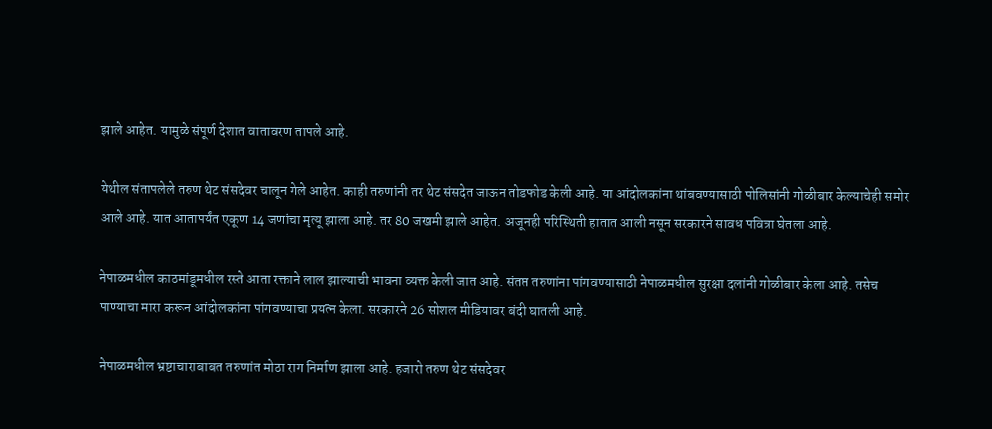झाले आहेत. यामुळे संपूर्ण देशात वातावरण तापले आहे.

येथील संतापलेले तरुण थेट संसदेवर चालून गेले आहेत. काही तरुणांनी तर थेट संसदेत जाऊन तोडफोड केली आहे. या आंदोलकांना थांबवण्यासाठी पोलिसांनी गोळीबार केल्याचेही समोर आले आहे. यात आतापर्यंत एकूण 14 जणांचा मृत्यू झाला आहे. तर 80 जखमी झाले आहेत. अजूनही परिस्थिती हातात आली नसून सरकारने सावध पवित्रा घेतला आहे.

नेपाळमधील काठमांडूमधील रस्ते आता रक्ताने लाल झाल्याची भावना व्यक्त केली जात आहे. संतप्त तरुणांना पांगवण्यासाठी नेपाळमधील सुरक्षा दलांनी गोळीबार केला आहे. तसेच पाण्याचा मारा करून आंदोलकांना पांगवण्याचा प्रयत्न केला. सरकारने 26 सोशल मीडियावर बंदी घातली आहे.

नेपाळमधील भ्रष्टाचाराबाबत तरुणांत मोठा राग निर्माण झाला आहे. हजारो तरुण थेट संसदेवर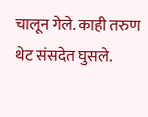चालून गेले. काही तरुण थेट संसदेत घुसले.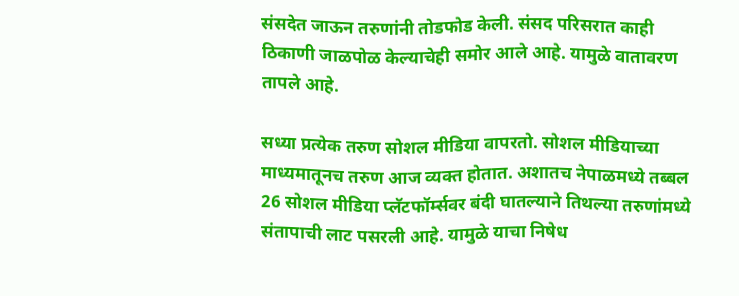संसदेत जाऊन तरुणांनी तोडफोड केली. संसद परिसरात काही ठिकाणी जाळपोळ केल्याचेही समोर आले आहे. यामुळे वातावरण तापले आहे.

सध्या प्रत्येक तरुण सोशल मीडिया वापरतो. सोशल मीडियाच्या माध्यमातूनच तरुण आज व्यक्त होतात. अशातच नेपाळमध्ये तब्बल 26 सोशल मीडिया प्लॅटफॉर्म्सवर बंदी घातल्याने तिथल्या तरुणांमध्ये संतापाची लाट पसरली आहे. यामुळे याचा निषेध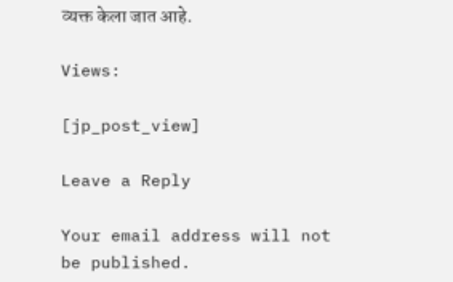व्यक्त केला जात आहे.

Views:

[jp_post_view]

Leave a Reply

Your email address will not be published.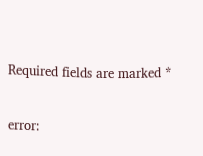Required fields are marked *

error: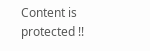Content is protected !!